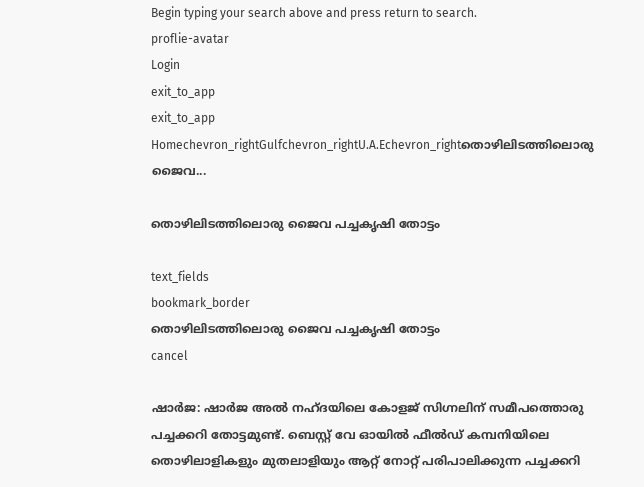Begin typing your search above and press return to search.
proflie-avatar
Login
exit_to_app
exit_to_app
Homechevron_rightGulfchevron_rightU.A.Echevron_rightതൊഴിലിടത്തിലൊരു ജൈവ...

തൊഴിലിടത്തിലൊരു ജൈവ പച്ചകൃഷി തോട്ടം

text_fields
bookmark_border
തൊഴിലിടത്തിലൊരു ജൈവ പച്ചകൃഷി തോട്ടം
cancel

ഷാര്‍ജ: ഷാര്‍ജ അല്‍ നഹ്ദയിലെ കോളജ് സിഗ്നലിന് സമീപത്തൊരു പച്ചക്കറി തോട്ടമുണ്ട്. ബെസ്റ്റ് വേ ഓയില്‍ ഫീല്‍ഡ് കമ്പനിയിലെ തൊഴിലാളികളും മുതലാളിയും ആറ്റ് നോറ്റ് പരിപാലിക്കുന്ന പച്ചക്കറി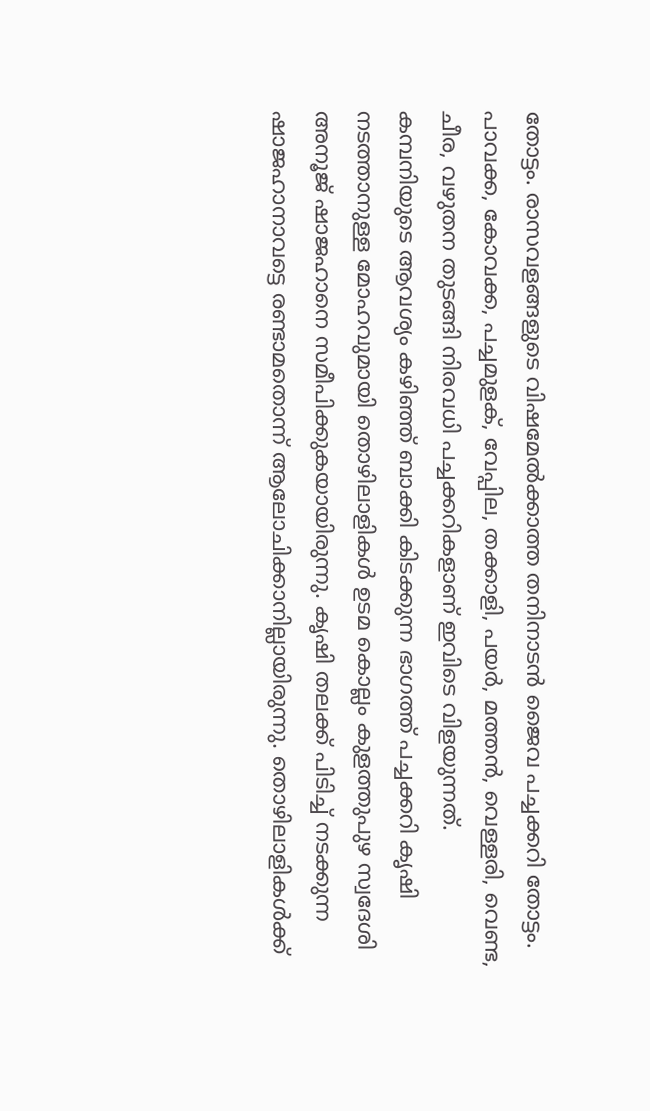തോട്ടം. രാസവളങ്ങളുടെ വിഷമേല്‍ക്കാത്ത തനിനാടന്‍ ജൈവ പച്ചക്കറി തോട്ടം. പാവക്ക, കോവക്ക, പച്ചമുളക്, വേപ്പില, തക്കാളി, പയര്‍, മത്തന്‍, വെള്ളരി, വെണ്ട, ചീര, വഴുതന തുടങ്ങി നിരവധി പച്ചക്കറികളാണ് ഇവിടെ വിളയുന്നത്.
കമ്പനിയുടെ ആവശ്യം കഴിഞ്ഞ് ബാക്കി കിടക്കുന്ന ഭാഗത്ത് പച്ചക്കറി കൃഷി നടത്താനുള്ള മോഹവുമായി തൊഴിലാളികള്‍ ഉടമ കൊല്ലം കുളത്തുപുഴ സ്വദേശി അനൂജ് ഷാജഹാനെ സമീപിക്കുകയായിരുന്നു. കൃഷി തലക്ക് പിടിച്ച് നടക്കുന്ന ഷാജഹാനാവട്ടെ രണ്ടാമതൊന്ന് ആലോചിക്കാനില്ലായിരുന്നു. തൊഴിലാളികള്‍ക്ക്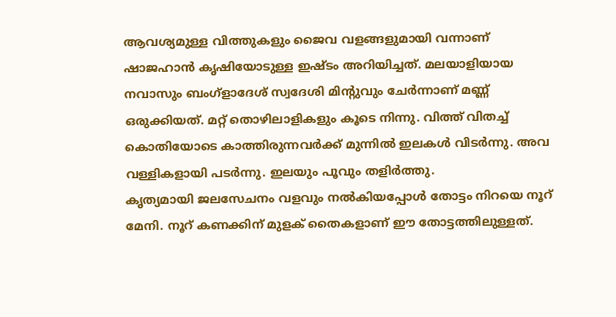ആവശ്യമുള്ള വിത്തുകളും ജൈവ വളങ്ങളുമായി വന്നാണ് ഷാജഹാന്‍ കൃഷിയോടുള്ള ഇഷ്ടം അറിയിച്ചത്. മലയാളിയായ നവാസും ബംഗ്ളാദേശ് സ്വദേശി മിന്‍റുവും ചേര്‍ന്നാണ് മണ്ണ് ഒരുക്കിയത്. മറ്റ് തൊഴിലാളികളും കൂടെ നിന്നു. വിത്ത് വിതച്ച് കൊതിയോടെ കാത്തിരുന്നവര്‍ക്ക് മുന്നില്‍ ഇലകള്‍ വിടര്‍ന്നു. അവ വള്ളികളായി പടര്‍ന്നു. ഇലയും പൂവും തളിര്‍ത്തു.
കൃത്യമായി ജലസേചനം വളവും നല്‍കിയപ്പോള്‍ തോട്ടം നിറയെ നൂറ് മേനി. നൂറ് കണക്കിന് മുളക് തൈകളാണ് ഈ തോട്ടത്തിലുള്ളത്.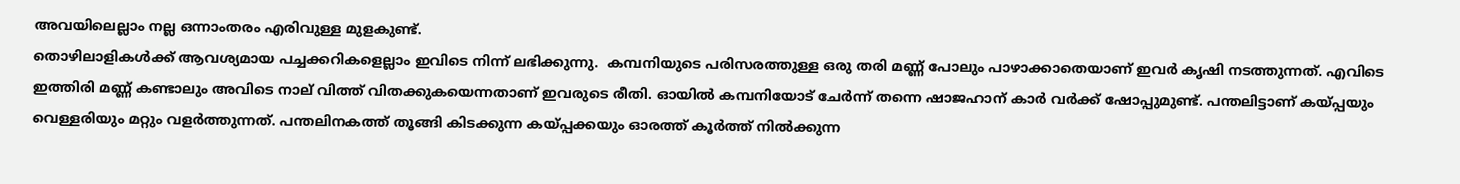അവയിലെല്ലാം നല്ല ഒന്നാംതരം എരിവുള്ള മുളകുണ്ട്.
തൊഴിലാളികള്‍ക്ക് ആവശ്യമായ പച്ചക്കറികളെല്ലാം ഇവിടെ നിന്ന് ലഭിക്കുന്നു.  കമ്പനിയുടെ പരിസരത്തുള്ള ഒരു തരി മണ്ണ് പോലും പാഴാക്കാതെയാണ് ഇവര്‍ കൃഷി നടത്തുന്നത്. എവിടെ ഇത്തിരി മണ്ണ് കണ്ടാലും അവിടെ നാല് വിത്ത് വിതക്കുകയെന്നതാണ് ഇവരുടെ രീതി. ഓയില്‍ കമ്പനിയോട് ചേര്‍ന്ന് തന്നെ ഷാജഹാന് കാര്‍ വര്‍ക്ക് ഷോപ്പുമുണ്ട്. പന്തലിട്ടാണ് കയ്പ്പയും വെള്ളരിയും മറ്റും വളര്‍ത്തുന്നത്. പന്തലിനകത്ത് തൂങ്ങി കിടക്കുന്ന കയ്പ്പക്കയും ഓരത്ത് കൂര്‍ത്ത് നില്‍ക്കുന്ന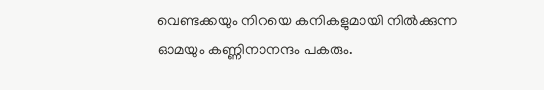വെണ്ടക്കയും നിറയെ കനികളുമായി നില്‍ക്കുന്ന ഓമയും കണ്ണിനാനന്ദം പകരും.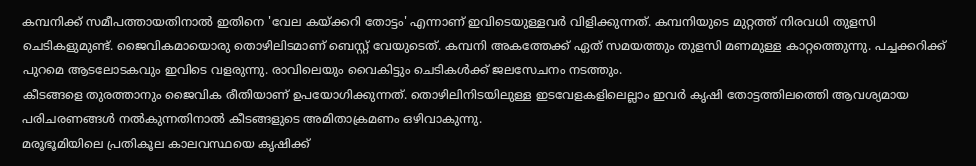കമ്പനിക്ക് സമീപത്തായതിനാല്‍ ഇതിനെ 'വേല കയ്ക്കറി തോട്ടം' എന്നാണ് ഇവിടെയുള്ളവര്‍ വിളിക്കുന്നത്. കമ്പനിയുടെ മുറ്റത്ത് നിരവധി തുളസി ചെടികളുമുണ്ട്. ജൈവികമായൊരു തൊഴിലിടമാണ് ബെസ്റ്റ് വേയുടെത്. കമ്പനി അകത്തേക്ക് ഏത് സമയത്തും തുളസി മണമുള്ള കാറ്റത്തെുന്നു. പച്ചക്കറിക്ക് പുറമെ ആടലോടകവും ഇവിടെ വളരുന്നു. രാവിലെയും വൈകിട്ടും ചെടികള്‍ക്ക് ജലസേചനം നടത്തും.
കീടങ്ങളെ തുരത്താനും ജൈവിക രീതിയാണ് ഉപയോഗിക്കുന്നത്. തൊഴിലിനിടയിലുള്ള ഇടവേളകളിലെല്ലാം ഇവര്‍ കൃഷി തോട്ടത്തിലത്തെി ആവശ്യമായ പരിചരണങ്ങള്‍ നല്‍കുന്നതിനാല്‍ കീടങ്ങളുടെ അമിതാക്രമണം ഒഴിവാകുന്നു.
മരൂഭൂമിയിലെ പ്രതികൂല കാലവസ്ഥയെ കൃഷിക്ക്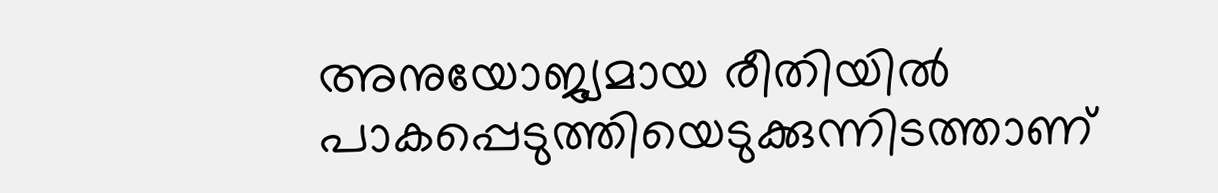അനുയോജ്യമായ രീതിയില്‍ പാകപ്പെടുത്തിയെടുക്കുന്നിടത്താണ്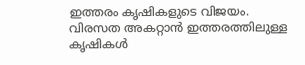ഇത്തരം കൃഷികളുടെ വിജയം.
വിരസത അകറ്റാന്‍ ഇത്തരത്തിലുള്ള കൃഷികള്‍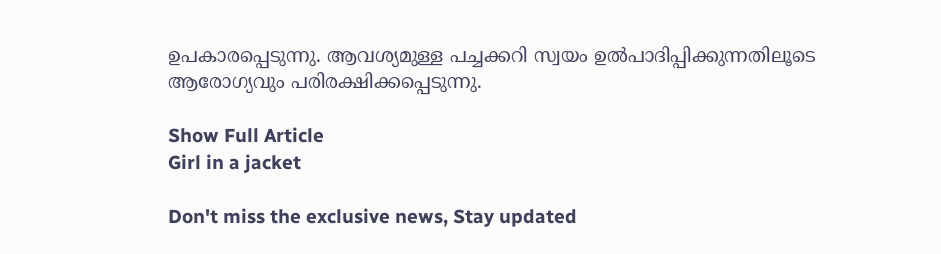ഉപകാരപ്പെടുന്നു. ആവശ്യമുള്ള പച്ചക്കറി സ്വയം ഉല്‍പാദിപ്പിക്കുന്നതിലൂടെ ആരോഗ്യവും പരിരക്ഷിക്കപ്പെടുന്നു.

Show Full Article
Girl in a jacket

Don't miss the exclusive news, Stay updated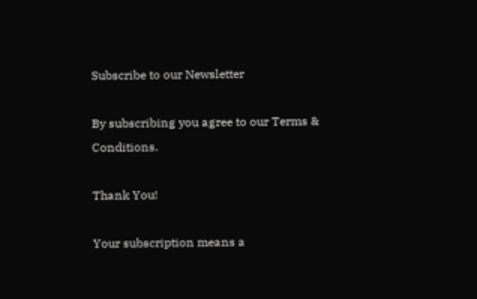Subscribe to our Newsletter

By subscribing you agree to our Terms & Conditions.

Thank You!

Your subscription means a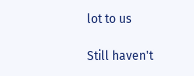lot to us

Still haven't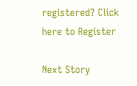registered? Click here to Register

Next Story